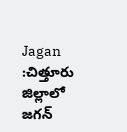Jagan :చిత్తూరు జిల్లాలో జగన్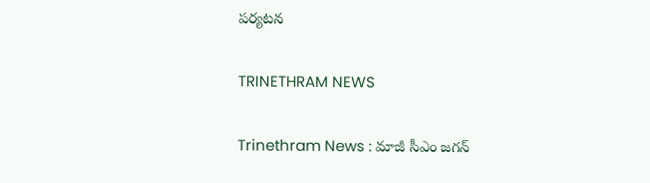పర్యటన

TRINETHRAM NEWS

Trinethram News : మాజీ సీఎం జగన్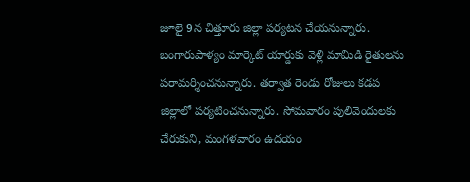జూలై 9న చిత్తూరు జిల్లా పర్యటన చేయనున్నారు. బంగారుపాళ్యం మార్కెట్ యార్డుకు వెళ్లి మామిడి రైతులను పరామర్శించనున్నారు. తర్వాత రెండు రోజులు కడప జిల్లాలో పర్యటించనున్నారు. సోమవారం పులివెందులకు చేరుకుని, మంగళవారం ఉదయం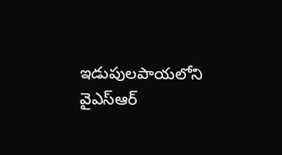ఇడుపులపాయలోని వైఎస్ఆర్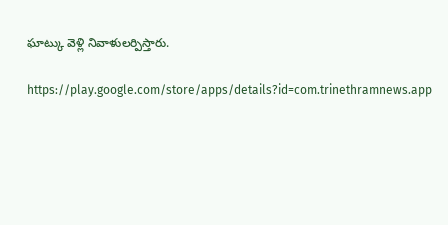ఘాట్కు వెళ్లి నివాళులర్పిస్తారు.

https://play.google.com/store/apps/details?id=com.trinethramnews.app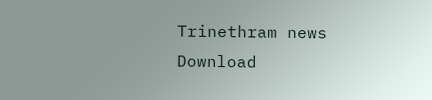Trinethram news
Download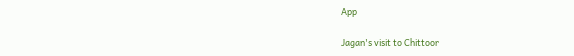App

Jagan's visit to Chittoor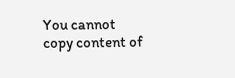You cannot copy content of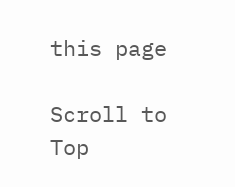this page

Scroll to Top